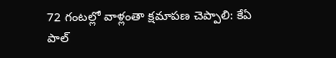72 గంటల్లో వాళ్లంతా క్షమాపణ చెప్పాలి: కేఏ పాల్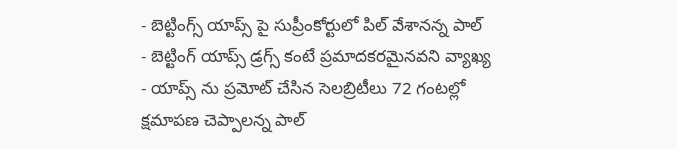- బెట్టింగ్స్ యాప్స్ పై సుప్రీంకోర్టులో పిల్ వేశానన్న పాల్
- బెట్టింగ్ యాప్స్ డ్రగ్స్ కంటే ప్రమాదకరమైనవని వ్యాఖ్య
- యాప్స్ ను ప్రమోట్ చేసిన సెలబ్రిటీలు 72 గంటల్లో క్షమాపణ చెప్పాలన్న పాల్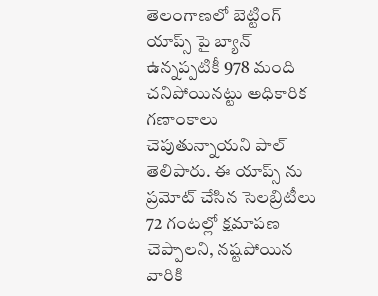తెలంగాణలో బెట్టింగ్ యాప్స్ పై బ్యాన్ ఉన్నప్పటికీ 978 మంది చనిపోయినట్టు అధికారిక గణాంకాలు చెపుతున్నాయని పాల్ తెలిపారు. ఈ యాప్స్ ను ప్రమోట్ చేసిన సెలబ్రిటీలు 72 గంటల్లో క్షమాపణ చెప్పాలని, నష్టపోయిన వారికి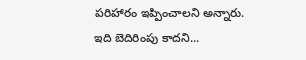పరిహారం ఇప్పించాలని అన్నారు.
ఇది బెదిరింపు కాదని...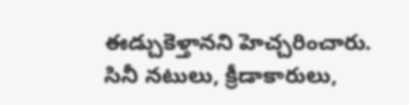ఈడ్చుకెళ్తానని హెచ్చరించారు. సినీ నటులు, క్రీడాకారులు,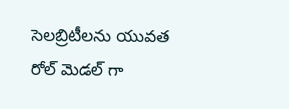సెలబ్రిటీలను యువత రోల్ మెడల్ గా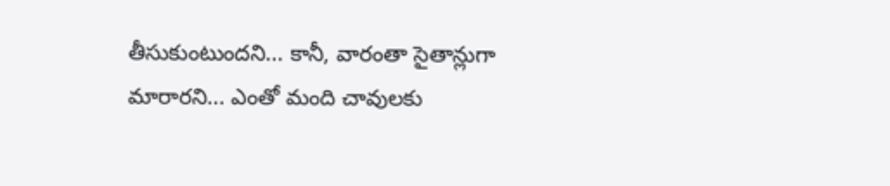తీసుకుంటుందని... కానీ, వారంతా సైతాన్లుగా మారారని... ఎంతో మంది చావులకు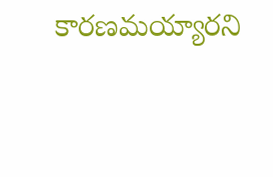కారణమయ్యారని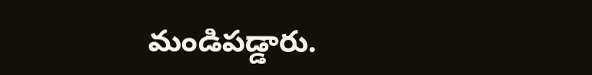మండిపడ్డారు.